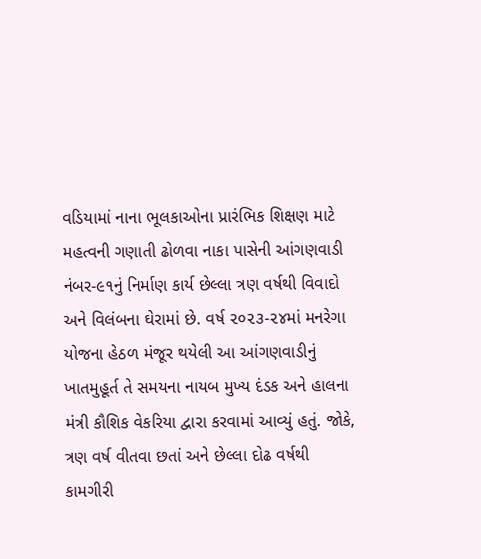વડિયામાં નાના ભૂલકાઓના પ્રારંભિક શિક્ષણ માટે મહત્વની ગણાતી ઢોળવા નાકા પાસેની આંગણવાડી નંબર-૯૧નું નિર્માણ કાર્ય છેલ્લા ત્રણ વર્ષથી વિવાદો અને વિલંબના ઘેરામાં છે. વર્ષ ૨૦૨૩-૨૪માં મનરેગા યોજના હેઠળ મંજૂર થયેલી આ આંગણવાડીનું ખાતમુહૂર્ત તે સમયના નાયબ મુખ્ય દંડક અને હાલના મંત્રી કૌશિક વેકરિયા દ્વારા કરવામાં આવ્યું હતું. જોકે, ત્રણ વર્ષ વીતવા છતાં અને છેલ્લા દોઢ વર્ષથી કામગીરી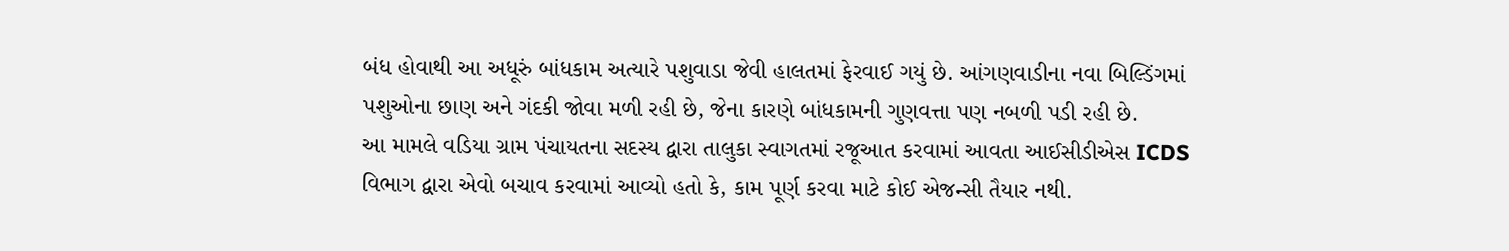બંધ હોવાથી આ અધૂરું બાંધકામ અત્યારે પશુવાડા જેવી હાલતમાં ફેરવાઈ ગયું છે. આંગણવાડીના નવા બિલ્ડિંગમાં પશુઓના છાણ અને ગંદકી જોવા મળી રહી છે, જેના કારણે બાંધકામની ગુણવત્તા પણ નબળી પડી રહી છે.
આ મામલે વડિયા ગ્રામ પંચાયતના સદસ્ય દ્વારા તાલુકા સ્વાગતમાં રજૂઆત કરવામાં આવતા આઈસીડીએસ ICDS વિભાગ દ્વારા એવો બચાવ કરવામાં આવ્યો હતો કે, કામ પૂર્ણ કરવા માટે કોઈ એજન્સી તૈયાર નથી.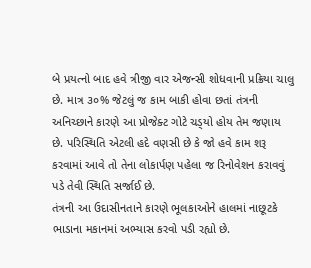બે પ્રયત્નો બાદ હવે ત્રીજી વાર એજન્સી શોધવાની પ્રક્રિયા ચાલુ છે. માત્ર ૩૦% જેટલું જ કામ બાકી હોવા છતાં તંત્રની અનિચ્છાને કારણે આ પ્રોજેક્ટ ગોટે ચડ્‌યો હોય તેમ જણાય છે. પરિસ્થિતિ એટલી હદે વણસી છે કે જો હવે કામ શરૂ કરવામાં આવે તો તેના લોકાર્પણ પહેલા જ રિનોવેશન કરાવવું પડે તેવી સ્થિતિ સર્જાઈ છે.
તંત્રની આ ઉદાસીનતાને કારણે ભૂલકાઓને હાલમાં નાછૂટકે ભાડાના મકાનમાં અભ્યાસ કરવો પડી રહ્યો છે.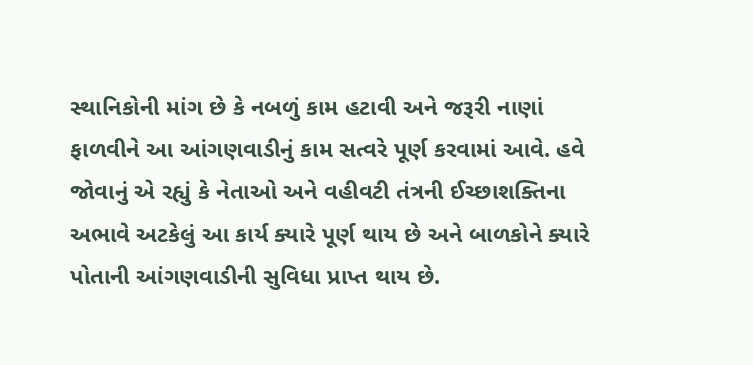સ્થાનિકોની માંગ છે કે નબળું કામ હટાવી અને જરૂરી નાણાં ફાળવીને આ આંગણવાડીનું કામ સત્વરે પૂર્ણ કરવામાં આવે. હવે જોવાનું એ રહ્યું કે નેતાઓ અને વહીવટી તંત્રની ઈચ્છાશક્તિના અભાવે અટકેલું આ કાર્ય ક્યારે પૂર્ણ થાય છે અને બાળકોને ક્યારે પોતાની આંગણવાડીની સુવિધા પ્રાપ્ત થાય છે.